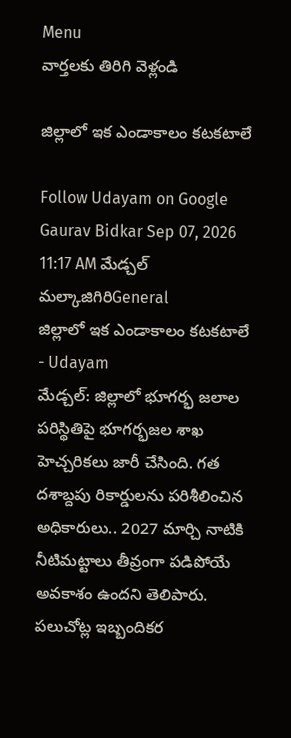Menu
వార్తలకు తిరిగి వెళ్లండి

జిల్లాలో ఇక ఎండాకాలం కటకటాలే

Follow Udayam on Google
Gaurav Bidkar Sep 07, 2026 11:17 AM మేడ్చల్ మల్కాజిగిరిGeneral
జిల్లాలో ఇక ఎండాకాలం కటకటాలే - Udayam
మేడ్చల్: జిల్లాలో భూగర్భ జలాల పరిస్థితిపై భూగర్భజల శాఖ హెచ్చరికలు జారీ చేసింది. గత దశాబ్దపు రికార్డులను పరిశీలించిన అధికారులు.. 2027 మార్చి నాటికి నీటిమట్టాలు తీవ్రంగా పడిపోయే అవకాశం ఉందని తెలిపారు. పలుచోట్ల ఇబ్బందికర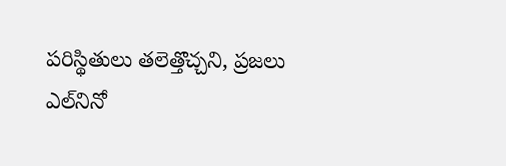పరిస్థితులు తలెత్తొచ్చని, ప్రజలు ఎల్‌నినో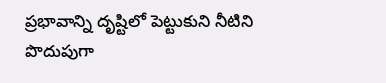ప్రభావాన్ని దృష్టిలో పెట్టుకుని నీటిని పొదుపుగా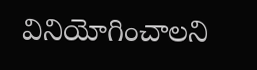వినియోగించాలని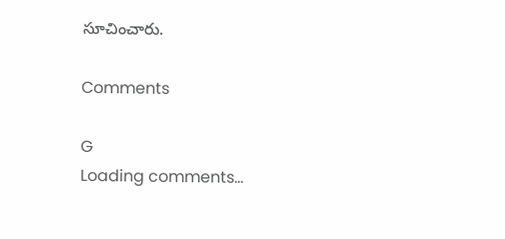సూచించారు.

Comments

G
Loading comments...